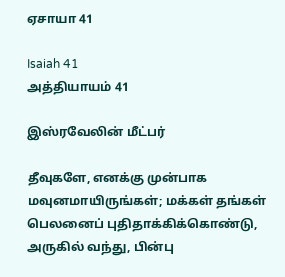ஏசாயா 41

Isaiah 41
அத்தியாயம் 41

இஸ்ரவேலின் மீட்பர்

தீவுகளே, எனக்கு முன்பாக மவுனமாயிருங்கள்; மக்கள் தங்கள் பெலனைப் புதிதாக்கிக்கொண்டு, அருகில் வந்து, பின்பு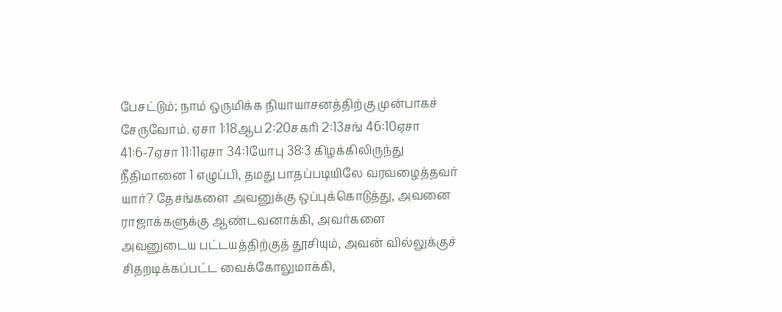பேசட்டும்; நாம் ஒருமிக்க நியாயாசனத்திற்கு முன்பாகச் சேருவோம். ஏசா 1:18ஆப 2:20சகரி 2:13சங் 46:10ஏசா 41:6-7ஏசா 11:11ஏசா 34:1யோபு 38:3 கிழக்கிலிருந்து நீதிமானை 1 எழுப்பி, தமது பாதப்படியிலே வரவழைத்தவர் யார்? தேசங்களை அவனுக்கு ஒப்புக்கொடுத்து, அவனை ராஜாக்களுக்கு ஆண்டவனாக்கி, அவர்களை அவனுடைய பட்டயத்திற்குத் தூசியும், அவன் வில்லுக்குச் சிதறடிக்கப்பட்ட வைக்கோலுமாக்கி,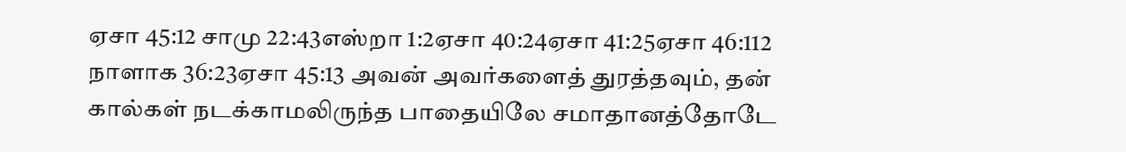ஏசா 45:12 சாமு 22:43எஸ்றா 1:2ஏசா 40:24ஏசா 41:25ஏசா 46:112 நாளாக 36:23ஏசா 45:13 அவன் அவர்களைத் துரத்தவும், தன் கால்கள் நடக்காமலிருந்த பாதையிலே சமாதானத்தோடே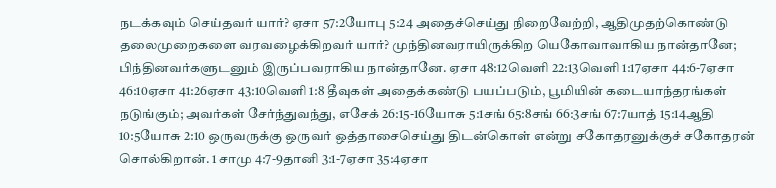நடக்கவும் செய்தவர் யார்? ஏசா 57:2யோபு 5:24 அதைச்செய்து நிறைவேற்றி, ஆதிமுதற்கொண்டு தலைமுறைகளை வரவழைக்கிறவர் யார்? முந்தினவராயிருக்கிற யெகோவாவாகிய நான்தானே; பிந்தினவர்களுடனும் இருப்பவராகிய நான்தானே. ஏசா 48:12வெளி 22:13வெளி 1:17ஏசா 44:6-7ஏசா 46:10ஏசா 41:26ஏசா 43:10வெளி 1:8 தீவுகள் அதைக்கண்டு பயப்படும், பூமியின் கடையாந்தரங்கள் நடுங்கும்; அவர்கள் சேர்ந்துவந்து, எசேக் 26:15-16யோசு 5:1சங் 65:8சங் 66:3சங் 67:7யாத் 15:14ஆதி 10:5யோசு 2:10 ஒருவருக்கு ஒருவர் ஒத்தாசைசெய்து திடன்கொள் என்று சகோதரனுக்குச் சகோதரன் சொல்கிறான். 1 சாமு 4:7-9தானி 3:1-7ஏசா 35:4ஏசா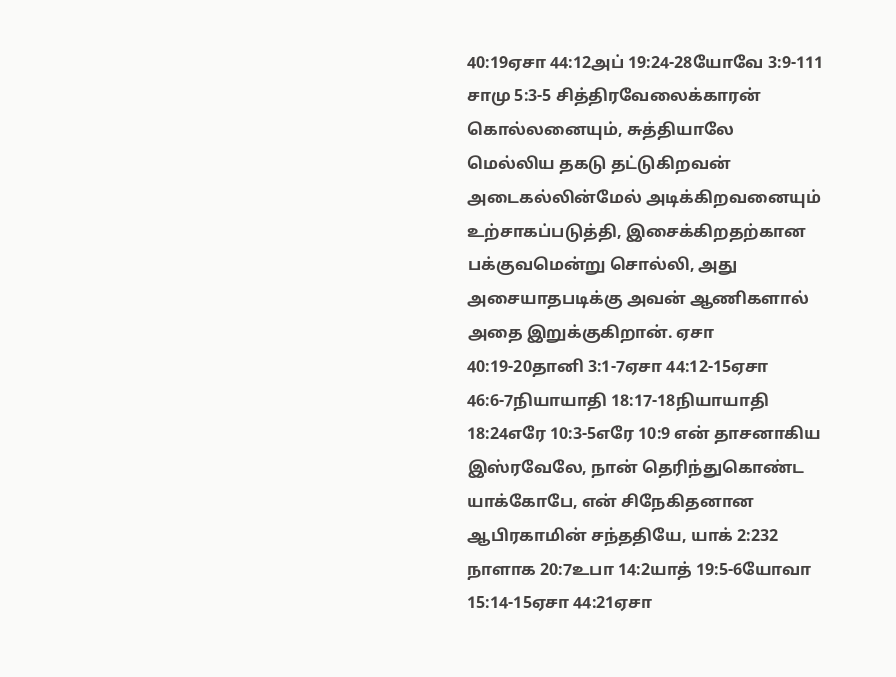40:19ஏசா 44:12அப் 19:24-28யோவே 3:9-111 சாமு 5:3-5 சித்திரவேலைக்காரன் கொல்லனையும், சுத்தியாலே மெல்லிய தகடு தட்டுகிறவன் அடைகல்லின்மேல் அடிக்கிறவனையும் உற்சாகப்படுத்தி, இசைக்கிறதற்கான பக்குவமென்று சொல்லி, அது அசையாதபடிக்கு அவன் ஆணிகளால் அதை இறுக்குகிறான். ஏசா 40:19-20தானி 3:1-7ஏசா 44:12-15ஏசா 46:6-7நியாயாதி 18:17-18நியாயாதி 18:24எரே 10:3-5எரே 10:9 என் தாசனாகிய இஸ்ரவேலே, நான் தெரிந்துகொண்ட யாக்கோபே, என் சிநேகிதனான ஆபிரகாமின் சந்ததியே, யாக் 2:232 நாளாக 20:7உபா 14:2யாத் 19:5-6யோவா 15:14-15ஏசா 44:21ஏசா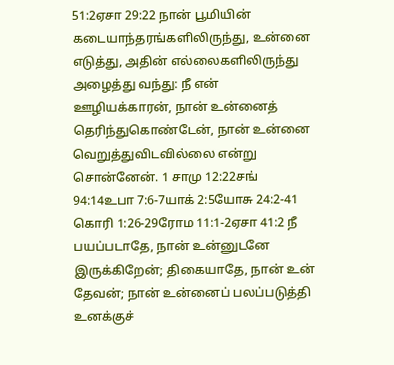51:2ஏசா 29:22 நான் பூமியின் கடையாந்தரங்களிலிருந்து, உன்னை எடுத்து, அதின் எல்லைகளிலிருந்து அழைத்து வந்து: நீ என் ஊழியக்காரன், நான் உன்னைத் தெரிந்துகொண்டேன், நான் உன்னை வெறுத்துவிடவில்லை என்று சொன்னேன். 1 சாமு 12:22சங் 94:14உபா 7:6-7யாக் 2:5யோசு 24:2-41 கொரி 1:26-29ரோம 11:1-2ஏசா 41:2 நீ பயப்படாதே, நான் உன்னுடனே இருக்கிறேன்; திகையாதே, நான் உன் தேவன்; நான் உன்னைப் பலப்படுத்தி உனக்குச்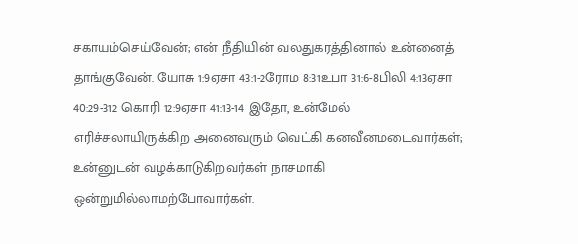சகாயம்செய்வேன்; என் நீதியின் வலதுகரத்தினால் உன்னைத் தாங்குவேன். யோசு 1:9ஏசா 43:1-2ரோம 8:31உபா 31:6-8பிலி 4:13ஏசா 40:29-312 கொரி 12:9ஏசா 41:13-14 இதோ, உன்மேல் எரிச்சலாயிருக்கிற அனைவரும் வெட்கி கனவீனமடைவார்கள்; உன்னுடன் வழக்காடுகிறவர்கள் நாசமாகி ஒன்றுமில்லாமற்போவார்கள்.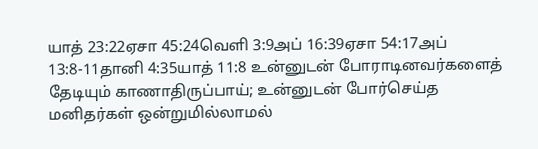யாத் 23:22ஏசா 45:24வெளி 3:9அப் 16:39ஏசா 54:17அப் 13:8-11தானி 4:35யாத் 11:8 உன்னுடன் போராடினவர்களைத் தேடியும் காணாதிருப்பாய்; உன்னுடன் போர்செய்த மனிதர்கள் ஒன்றுமில்லாமல்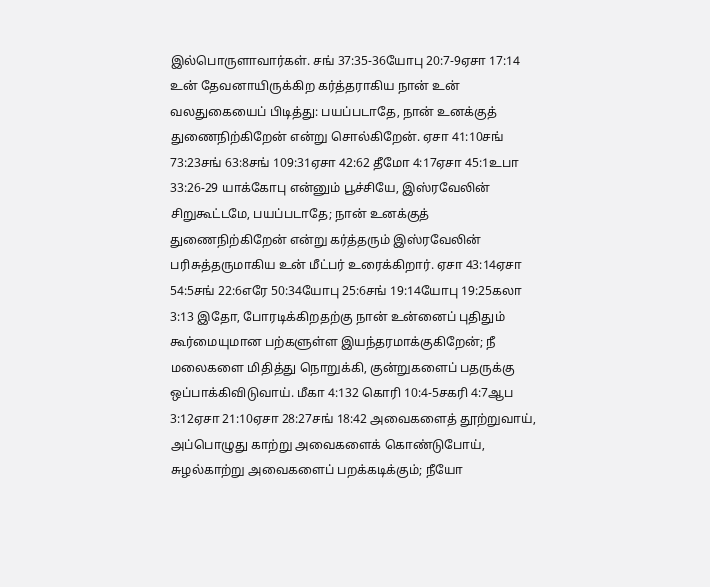இல்பொருளாவார்கள். சங் 37:35-36யோபு 20:7-9ஏசா 17:14 உன் தேவனாயிருக்கிற கர்த்தராகிய நான் உன் வலதுகையைப் பிடித்து: பயப்படாதே, நான் உனக்குத் துணைநிற்கிறேன் என்று சொல்கிறேன். ஏசா 41:10சங் 73:23சங் 63:8சங் 109:31ஏசா 42:62 தீமோ 4:17ஏசா 45:1உபா 33:26-29 யாக்கோபு என்னும் பூச்சியே, இஸ்ரவேலின் சிறுகூட்டமே, பயப்படாதே; நான் உனக்குத் துணைநிற்கிறேன் என்று கர்த்தரும் இஸ்ரவேலின் பரிசுத்தருமாகிய உன் மீட்பர் உரைக்கிறார். ஏசா 43:14ஏசா 54:5சங் 22:6எரே 50:34யோபு 25:6சங் 19:14யோபு 19:25கலா 3:13 இதோ, போரடிக்கிறதற்கு நான் உன்னைப் புதிதும் கூர்மையுமான பற்களுள்ள இயந்தரமாக்குகிறேன்; நீ மலைகளை மிதித்து நொறுக்கி, குன்றுகளைப் பதருக்கு ஒப்பாக்கிவிடுவாய். மீகா 4:132 கொரி 10:4-5சகரி 4:7ஆப 3:12ஏசா 21:10ஏசா 28:27சங் 18:42 அவைகளைத் தூற்றுவாய், அப்பொழுது காற்று அவைகளைக் கொண்டுபோய், சுழல்காற்று அவைகளைப் பறக்கடிக்கும்; நீயோ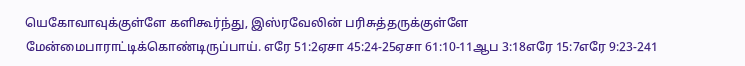யெகோவாவுக்குள்ளே களிகூர்ந்து, இஸ்ரவேலின் பரிசுத்தருக்குள்ளே மேன்மைபாராட்டிக்கொண்டிருப்பாய். எரே 51:2ஏசா 45:24-25ஏசா 61:10-11ஆப 3:18எரே 15:7எரே 9:23-241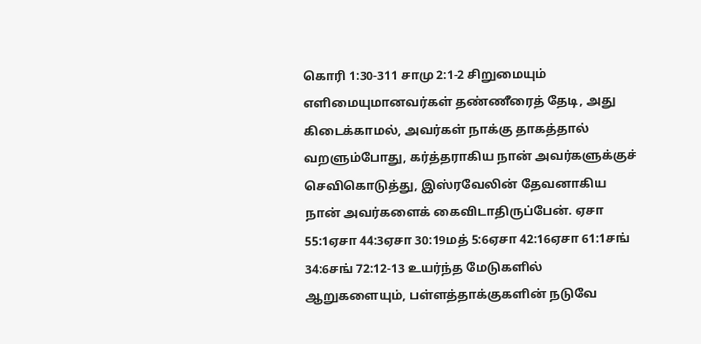கொரி 1:30-311 சாமு 2:1-2 சிறுமையும் எளிமையுமானவர்கள் தண்ணீரைத் தேடி, அது கிடைக்காமல், அவர்கள் நாக்கு தாகத்தால் வறளும்போது, கர்த்தராகிய நான் அவர்களுக்குச் செவிகொடுத்து, இஸ்ரவேலின் தேவனாகிய நான் அவர்களைக் கைவிடாதிருப்பேன். ஏசா 55:1ஏசா 44:3ஏசா 30:19மத் 5:6ஏசா 42:16ஏசா 61:1சங் 34:6சங் 72:12-13 உயர்ந்த மேடுகளில் ஆறுகளையும், பள்ளத்தாக்குகளின் நடுவே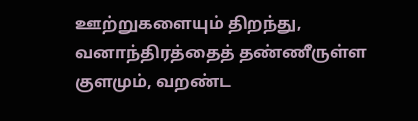ஊற்றுகளையும் திறந்து, வனாந்திரத்தைத் தண்ணீருள்ள குளமும், வறண்ட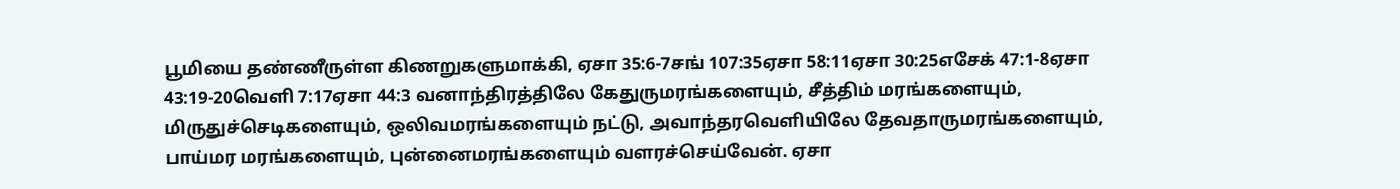பூமியை தண்ணீருள்ள கிணறுகளுமாக்கி, ஏசா 35:6-7சங் 107:35ஏசா 58:11ஏசா 30:25எசேக் 47:1-8ஏசா 43:19-20வெளி 7:17ஏசா 44:3 வனாந்திரத்திலே கேதுருமரங்களையும், சீத்திம் மரங்களையும், மிருதுச்செடிகளையும், ஒலிவமரங்களையும் நட்டு, அவாந்தரவெளியிலே தேவதாருமரங்களையும், பாய்மர மரங்களையும், புன்னைமரங்களையும் வளரச்செய்வேன். ஏசா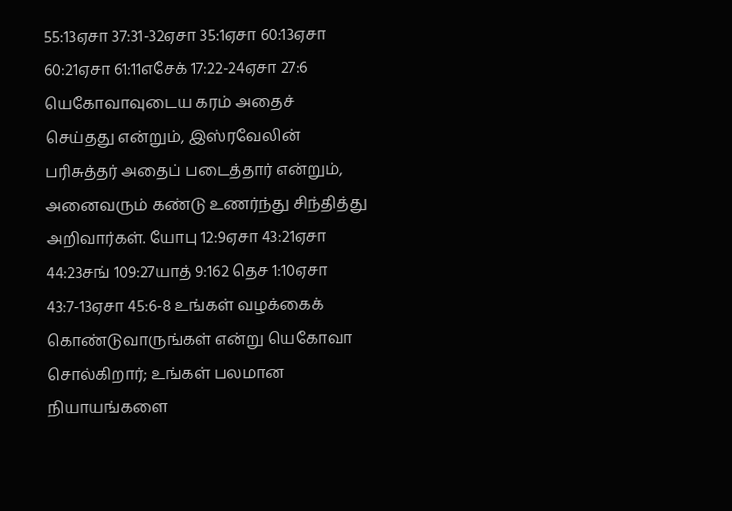55:13ஏசா 37:31-32ஏசா 35:1ஏசா 60:13ஏசா 60:21ஏசா 61:11எசேக் 17:22-24ஏசா 27:6 யெகோவாவுடைய கரம் அதைச் செய்தது என்றும், இஸ்ரவேலின் பரிசுத்தர் அதைப் படைத்தார் என்றும், அனைவரும் கண்டு உணர்ந்து சிந்தித்து அறிவார்கள். யோபு 12:9ஏசா 43:21ஏசா 44:23சங் 109:27யாத் 9:162 தெச 1:10ஏசா 43:7-13ஏசா 45:6-8 உங்கள் வழக்கைக் கொண்டுவாருங்கள் என்று யெகோவா சொல்கிறார்; உங்கள் பலமான நியாயங்களை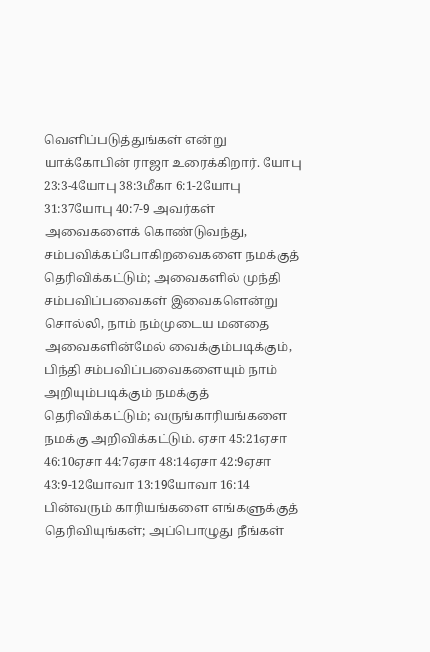வெளிப்படுத்துங்கள் என்று யாக்கோபின் ராஜா உரைக்கிறார். யோபு 23:3-4யோபு 38:3மீகா 6:1-2யோபு 31:37யோபு 40:7-9 அவர்கள் அவைகளைக் கொண்டுவந்து, சம்பவிக்கப்போகிறவைகளை நமக்குத் தெரிவிக்கட்டும்; அவைகளில் முந்தி சம்பவிப்பவைகள் இவைகளென்று சொல்லி, நாம் நம்முடைய மனதை அவைகளின்மேல் வைக்கும்படிக்கும், பிந்தி சம்பவிப்பவைகளையும் நாம் அறியும்படிக்கும் நமக்குத் தெரிவிக்கட்டும்; வருங்காரியங்களை நமக்கு அறிவிக்கட்டும். ஏசா 45:21ஏசா 46:10ஏசா 44:7ஏசா 48:14ஏசா 42:9ஏசா 43:9-12யோவா 13:19யோவா 16:14 பின்வரும் காரியங்களை எங்களுக்குத் தெரிவியுங்கள்; அப்பொழுது நீங்கள்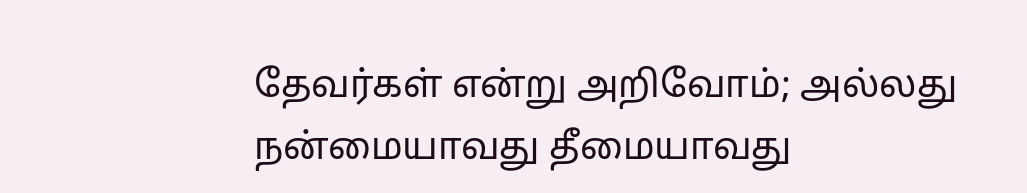தேவர்கள் என்று அறிவோம்; அல்லது நன்மையாவது தீமையாவது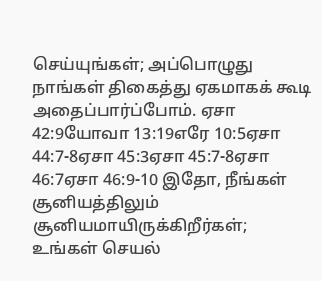செய்யுங்கள்; அப்பொழுது நாங்கள் திகைத்து ஏகமாகக் கூடி அதைப்பார்ப்போம். ஏசா 42:9யோவா 13:19எரே 10:5ஏசா 44:7-8ஏசா 45:3ஏசா 45:7-8ஏசா 46:7ஏசா 46:9-10 இதோ, நீங்கள் சூனியத்திலும் சூனியமாயிருக்கிறீர்கள்; உங்கள் செயல்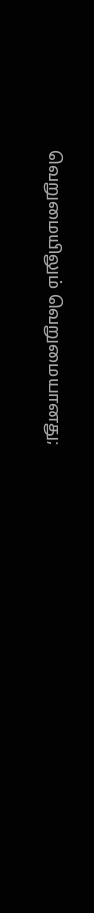வெறுமையிலும் வெறுமையானது;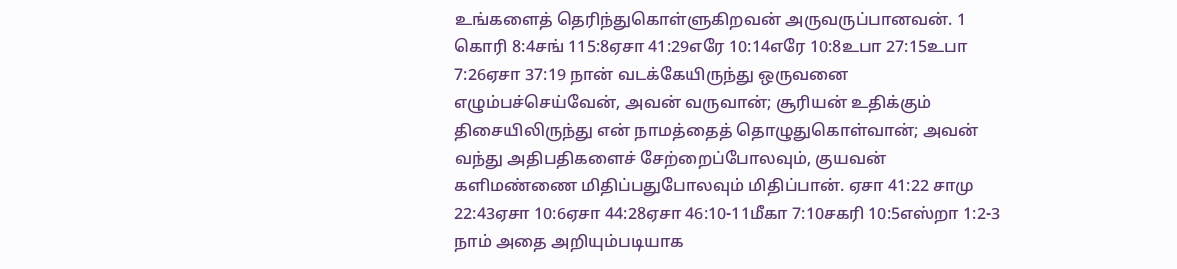உங்களைத் தெரிந்துகொள்ளுகிறவன் அருவருப்பானவன். 1 கொரி 8:4சங் 115:8ஏசா 41:29எரே 10:14எரே 10:8உபா 27:15உபா 7:26ஏசா 37:19 நான் வடக்கேயிருந்து ஒருவனை எழும்பச்செய்வேன், அவன் வருவான்; சூரியன் உதிக்கும் திசையிலிருந்து என் நாமத்தைத் தொழுதுகொள்வான்; அவன் வந்து அதிபதிகளைச் சேற்றைப்போலவும், குயவன் களிமண்ணை மிதிப்பதுபோலவும் மிதிப்பான். ஏசா 41:22 சாமு 22:43ஏசா 10:6ஏசா 44:28ஏசா 46:10-11மீகா 7:10சகரி 10:5எஸ்றா 1:2-3 நாம் அதை அறியும்படியாக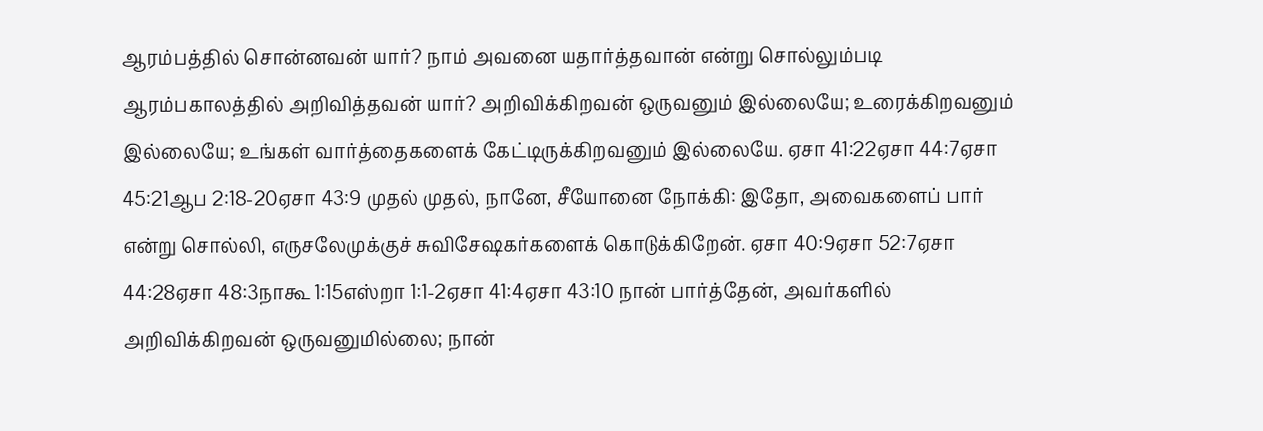ஆரம்பத்தில் சொன்னவன் யார்? நாம் அவனை யதார்த்தவான் என்று சொல்லும்படி ஆரம்பகாலத்தில் அறிவித்தவன் யார்? அறிவிக்கிறவன் ஒருவனும் இல்லையே; உரைக்கிறவனும் இல்லையே; உங்கள் வார்த்தைகளைக் கேட்டிருக்கிறவனும் இல்லையே. ஏசா 41:22ஏசா 44:7ஏசா 45:21ஆப 2:18-20ஏசா 43:9 முதல் முதல், நானே, சீயோனை நோக்கி: இதோ, அவைகளைப் பார் என்று சொல்லி, எருசலேமுக்குச் சுவிசேஷகர்களைக் கொடுக்கிறேன். ஏசா 40:9ஏசா 52:7ஏசா 44:28ஏசா 48:3நாகூ 1:15எஸ்றா 1:1-2ஏசா 41:4ஏசா 43:10 நான் பார்த்தேன், அவர்களில் அறிவிக்கிறவன் ஒருவனுமில்லை; நான்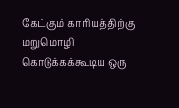கேட்கும் காரியத்திற்கு மறுமொழி கொடுக்கக்கூடிய ஒரு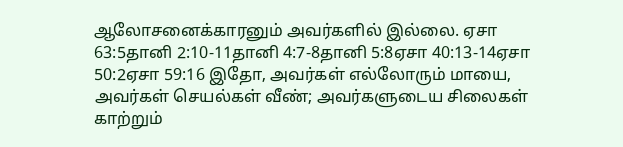ஆலோசனைக்காரனும் அவர்களில் இல்லை. ஏசா 63:5தானி 2:10-11தானி 4:7-8தானி 5:8ஏசா 40:13-14ஏசா 50:2ஏசா 59:16 இதோ, அவர்கள் எல்லோரும் மாயை, அவர்கள் செயல்கள் வீண்; அவர்களுடைய சிலைகள் காற்றும்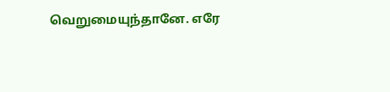வெறுமையுந்தானே. எரே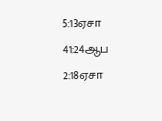5:13ஏசா 41:24ஆப 2:18ஏசா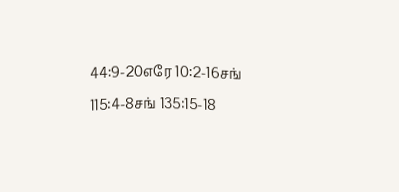44:9-20எரே 10:2-16சங் 115:4-8சங் 135:15-18